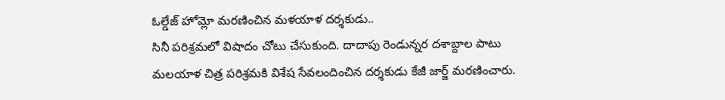ఓల్డేజ్ హోమ్లో మరణించిన మళయాళ దర్శకుడు..
సినీ పరిశ్రమలో విషాదం చోటు చేసుకుంది. దాదాపు రెండున్నర దశాబ్దాల పాటు మలయాళ చిత్ర పరిశ్రమకి విశేష సేవలందించిన దర్శకుడు కేజీ జార్జ్ మరణించారు.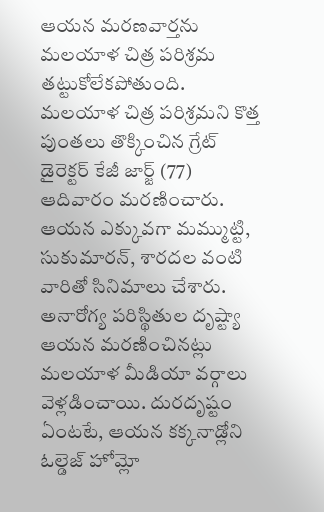ఆయన మరణవార్తను మలయాళ చిత్ర పరిశ్రమ తట్టుకోలేకపోతుంది. మలయాళ చిత్ర పరిశ్రమని కొత్త పుంతలు తొక్కించిన గ్రేట్ డైరెక్టర్ కేజీ జార్జ్ (77) ఆదివారం మరణించారు. ఆయన ఎక్కువగా మమ్ముట్టి, సుకుమారన్, శారదల వంటి వారితో సినిమాలు చేశారు. అనారోగ్య పరిస్థితుల దృష్ట్యా ఆయన మరణించినట్లు మలయాళ మీడియా వర్గాలు వెళ్లడించాయి. దురదృష్టం ఏంటటే, ఆయన కక్కనాడ్లోని ఓల్డెజ్ హోమ్లో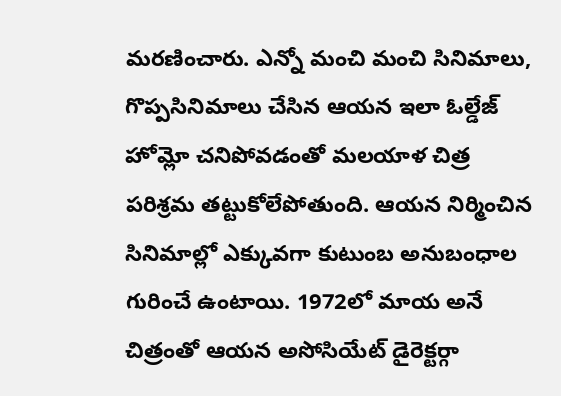మరణించారు. ఎన్నో మంచి మంచి సినిమాలు, గొప్పసినిమాలు చేసిన ఆయన ఇలా ఓల్డేజ్ హోమ్లో చనిపోవడంతో మలయాళ చిత్ర పరిశ్రమ తట్టుకోలేపోతుంది. ఆయన నిర్మించిన సినిమాల్లో ఎక్కువగా కుటుంబ అనుబంధాల గురించే ఉంటాయి. 1972లో మాయ అనే చిత్రంతో ఆయన అసోసియేట్ డైరెక్టర్గా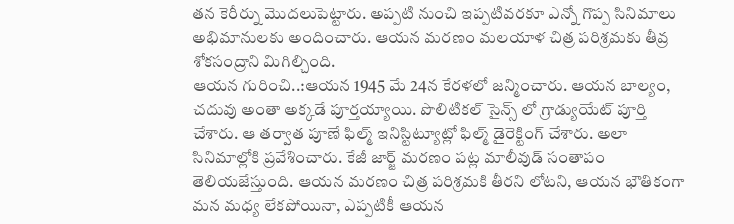తన కెరీర్ను మొదలుపెట్టారు. అప్పటి నుంచి ఇప్పటివరకూ ఎన్నో గొప్ప సినిమాలు అభిమానులకు అందించారు. ఆయన మరణం మలయాళ చిత్ర పరిశ్రమకు తీవ్ర శోకసంద్రాని మిగిల్చింది.
ఆయన గురించి..:ఆయన 1945 మే 24న కేరళలో జన్మించారు. ఆయన బాల్యం, చదువు అంతా అక్కడే పూర్తయ్యాయి. పొలిటికల్ సైన్స్ లో గ్రాడ్యుయేట్ పూర్తి చేశారు. ఆ తర్వాత పూణే ఫిల్మ్ ఇనిస్టిట్యూట్లో ఫిల్మ్ డైరెక్టింగ్ చేశారు. అలా సినిమాల్లోకి ప్రవేశించారు. కేజీ జార్జ్ మరణం పట్ల మాలీవుడ్ సంతాపం తెలియజేస్తుంది. ఆయన మరణం చిత్ర పరిశ్రమకి తీరని లోటని, ఆయన భౌతికంగా మన మధ్య లేకపోయినా, ఎప్పటికీ ఆయన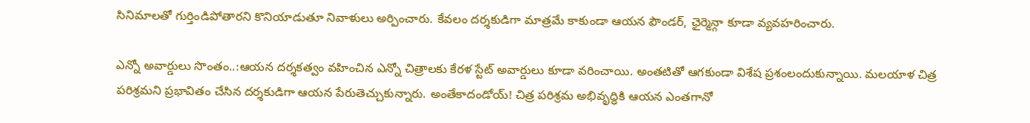సినిమాలతో గుర్తిండిపోతారని కొనియాడుతూ నివాళులు అర్పించారు. కేవలం దర్శకుడిగా మాత్రమే కాకుండా ఆయన ఫౌండర్, ఛైర్మెన్గా కూడా వ్యవహరించారు.

ఎన్నో అవార్డులు సొంతం..:ఆయన దర్శకత్వం వహించిన ఎన్నో చిత్రాలకు కేరళ స్టేట్ అవార్డులు కూడా వరించాయి. అంతటితో ఆగకుండా విశేష ప్రశంలందుకున్నాయి. మలయాళ చిత్ర పరిశ్రమని ప్రభావితం చేసిన దర్శకుడిగా ఆయన పేరుతెచ్చుకున్నారు. అంతేకాదండోయ్! చిత్ర పరిశ్రమ అభివృద్ధికి ఆయన ఎంతగానో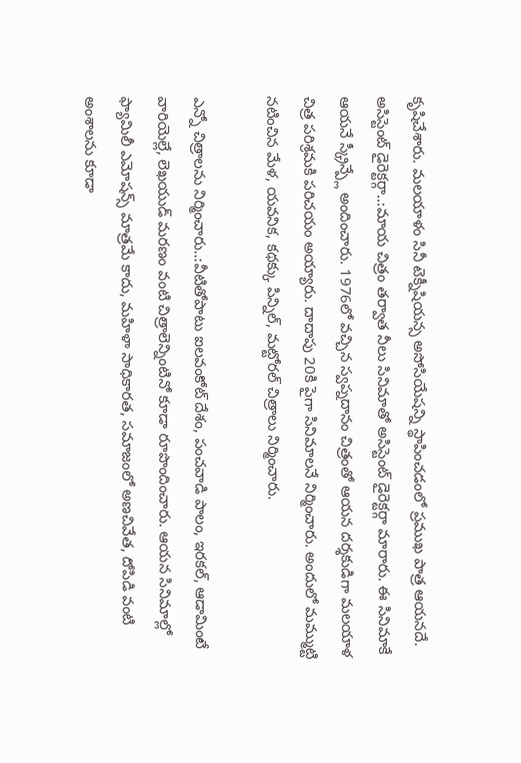కృషిచేశారు. మలయాళం సినీ టెక్నీషియన్స అసోసియేషన్ని స్థాపించడంలో ప్రముఖ పాత్ర ఆయనదే.
అసిస్టెంట్ డైరెక్టర్గా..:మాయ చిత్రం తర్వాత నీలు సినిమాతో అసిస్టెంట్ డైరెక్టర్గా మారారు. ఈ సినిమాకే ఆయనే స్క్రీన్ప్లే అందించారు. 1976లో వచ్చిన స్వప్నదానం చిత్రంతో ఆయన దర్శకుడిగా మలయాళ చిత్ర పరిశ్రమకి పరిచయం అయ్యారు. దాదాపు 20కి పైగా సినిమాలనే నిర్మించారు. అందులో మమ్ముట్టి నటించిన మేళ, యవనిక, కథక్కు పిన్నిల్, మట్టోరల్ చిత్రాలు నిర్మించారు.

ఎన్నో చిత్రాలను నిర్మించారు..:వీటితోపాటు ఐలవంకోట్ దేశం, పంచవాడి పాలం, ఇరకల్, ఆడామింటే వారియెల్లే, లెఖయుడ్ మరణం వంటి చిత్రాలెన్నింటినో కూడా రూపొందించారు. ఆయన సినిమాల్లో ఫ్యామిలీ ఎమోషన్స్ మాత్రమే కాదు, మహిళా సాధికారత, సమాజంలో అణచివేత, దోపిడి వంటి అంశాలను కూడా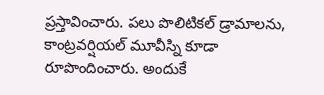ప్రస్తావించారు. పలు పొలిటికల్ డ్రామాలను, కాంట్రవర్షియల్ మూవీస్ని కూడా రూపొందించారు. అందుకే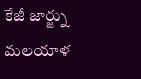కేజీ జార్జ్ను మలయాళ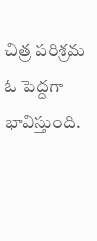చిత్ర పరిశ్రమ ఓ పెద్దగా భావిస్తుంది.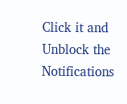Click it and Unblock the Notifications